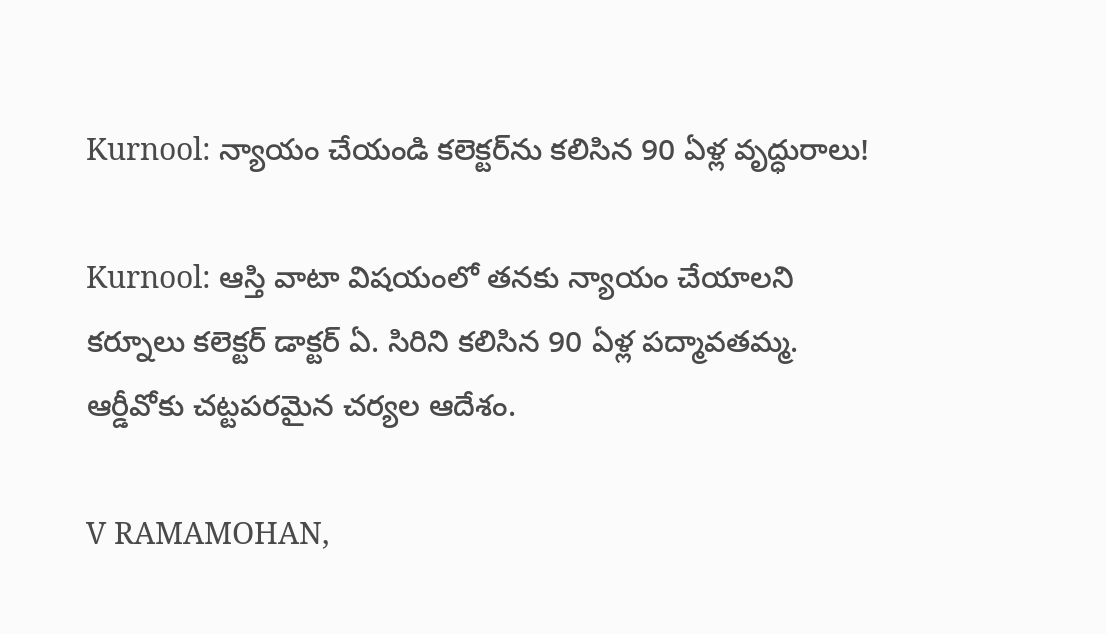Kurnool: న్యాయం చేయండి కలెక్టర్‌ను కలిసిన 90 ఏళ్ల వృద్ధురాలు!

Kurnool: ఆస్తి వాటా విషయంలో తనకు న్యాయం చేయాలని కర్నూలు కలెక్టర్ డాక్టర్ ఏ. సిరిని కలిసిన 90 ఏళ్ల పద్మావతమ్మ. ఆర్డీవోకు చట్టపరమైన చర్యల ఆదేశం.

V RAMAMOHAN,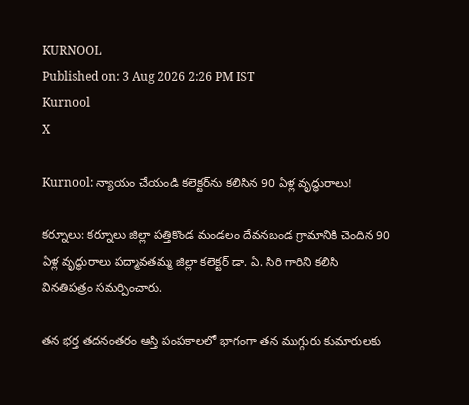KURNOOL
Published on: 3 Aug 2026 2:26 PM IST
Kurnool
X

Kurnool: న్యాయం చేయండి కలెక్టర్‌ను కలిసిన 90 ఏళ్ల వృద్ధురాలు!

కర్నూలు: కర్నూలు జిల్లా పత్తికొండ మండలం దేవనబండ గ్రామానికి చెందిన 90 ఏళ్ల వృద్ధురాలు పద్మావతమ్మ జిల్లా కలెక్టర్ డా. ఏ. సిరి గారిని కలిసి వినతిపత్రం సమర్పించారు.

తన భర్త తదనంతరం ఆస్తి పంపకాలలో భాగంగా తన ముగ్గురు కుమారులకు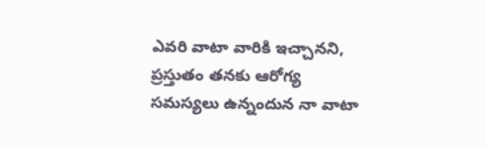ఎవరి వాటా వారికి ఇచ్చానని, ప్రస్తుతం తనకు ఆరోగ్య సమస్యలు ఉన్నందున నా వాటా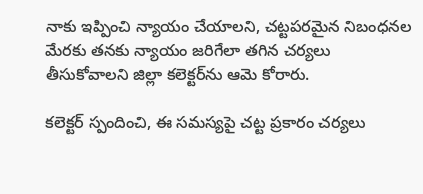నాకు ఇప్పించి న్యాయం చేయాలని, చట్టపరమైన నిబంధనల మేరకు తనకు న్యాయం జరిగేలా తగిన చర్యలు తీసుకోవాలని జిల్లా కలెక్టర్‌ను ఆమె కోరారు.

కలెక్టర్ స్పందించి, ఈ సమస్యపై చట్ట ప్రకారం చర్యలు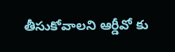తీసుకోవాలని ఆర్డీవో కు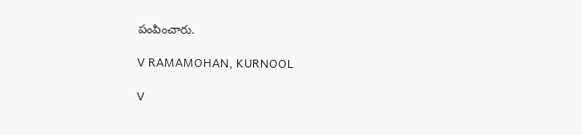పంపించారు.

V RAMAMOHAN, KURNOOL

V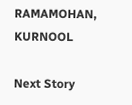RAMAMOHAN, KURNOOL

Next Story